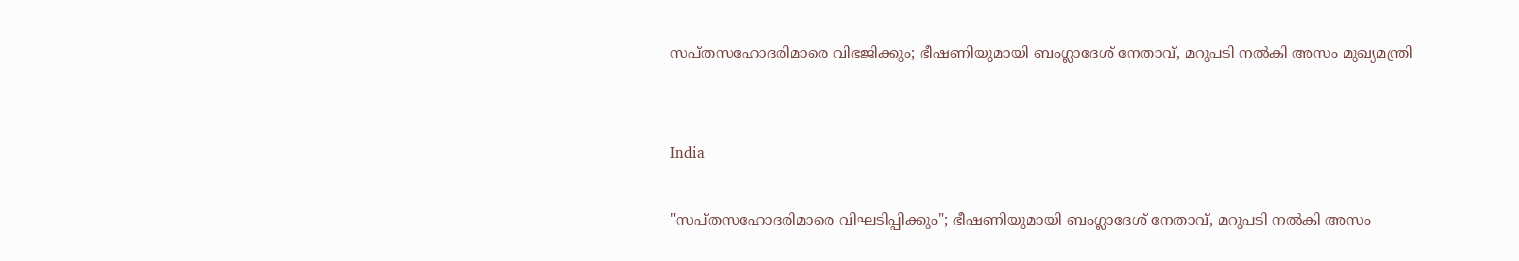സപ്തസഹോദരിമാരെ വിഭജിക്കും; ഭീഷണിയുമായി ബംഗ്ലാദേശ് നേതാവ്, മറുപടി നൽകി അസം മുഖ്യമന്ത്രി


India

"സപ്തസഹോദരിമാരെ വിഘടിപ്പിക്കും"; ഭീഷണിയുമായി ബംഗ്ലാദേശ് നേതാവ്, മറുപടി നൽകി അസം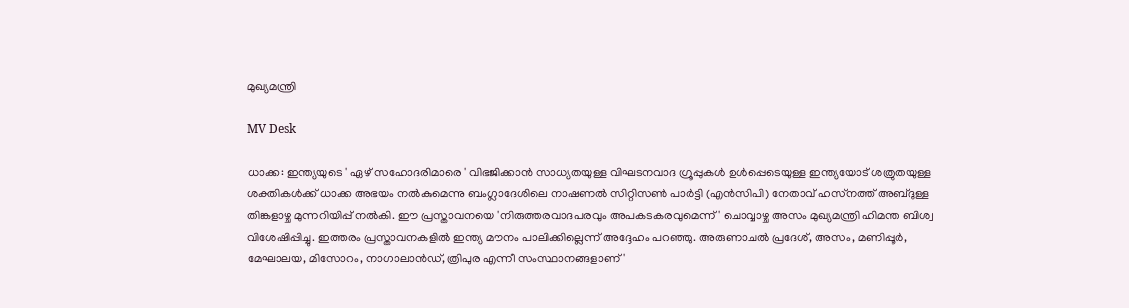മുഖ്യമന്ത്രി

MV Desk

ധാക്ക: ഇന്ത്യയുടെ ' ഏഴ് സഹോദരിമാരെ ' വിഭജിക്കാന്‍ സാധ്യതയുള്ള വിഘടനവാദ ഗ്രൂപ്പുകള്‍ ഉള്‍പ്പെടെയുള്ള ഇന്ത്യയോട് ശത്രുതയുള്ള ശക്തികള്‍ക്ക് ധാക്ക അഭയം നല്‍കുമെന്നു ബംഗ്ലാദേശിലെ നാഷണല്‍ സിറ്റിസണ്‍ പാര്‍ട്ടി (എന്‍സിപി) നേതാവ് ഹസ്‌നത്ത് അബ്ദുള്ള തിങ്കളാഴ്ച മുന്നറിയിപ്പ് നല്‍കി. ഈ പ്രസ്താവനയെ 'നിരുത്തരവാദപരവും അപകടകരവുമെന്ന്' ചൊവ്വാഴ്ച അസം മുഖ്യമന്ത്രി ഹിമന്ത ബിശ്വ വിശേഷിപ്പിച്ചു. ഇത്തരം പ്രസ്താവനകളില്‍ ഇന്ത്യ മൗനം പാലിക്കില്ലെന്ന് അദ്ദേഹം പറഞ്ഞു. അരുണാചല്‍ പ്രദേശ്, അസം, മണിപ്പൂര്‍, മേഘാലയ, മിസോറം, നാഗാലാന്‍ഡ്, ത്രിപുര എന്നീ സംസ്ഥാനങ്ങളാണ് '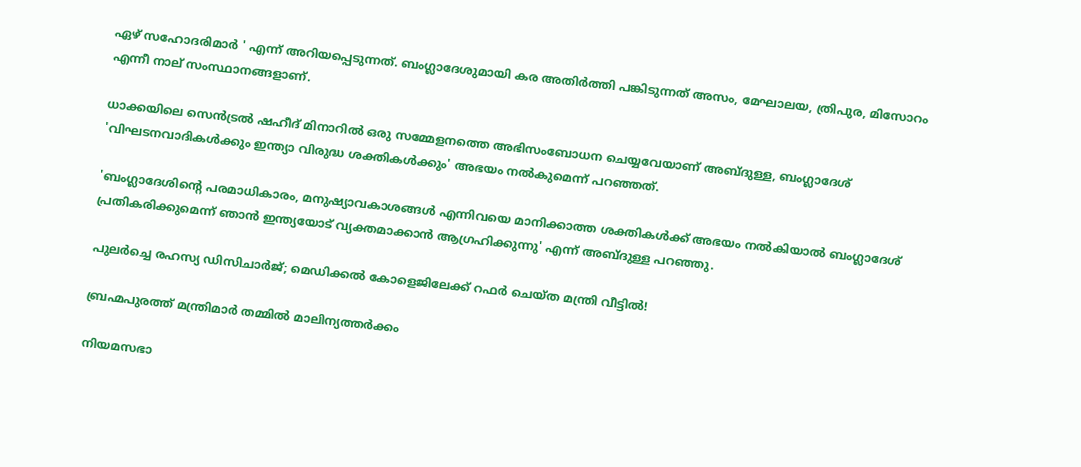ഏഴ് സഹോദരിമാര്‍ ' എന്ന് അറിയപ്പെടുന്നത്. ബംഗ്ലാദേശുമായി കര അതിര്‍ത്തി പങ്കിടുന്നത് അസം, മേഘാലയ, ത്രിപുര, മിസോറം എന്നീ നാല് സംസ്ഥാനങ്ങളാണ്.

ധാക്കയിലെ സെന്‍ട്രല്‍ ഷഹീദ് മിനാറില്‍ ഒരു സമ്മേളനത്തെ അഭിസംബോധന ചെയ്യവേയാണ് അബ്ദുള്ള, ബംഗ്ലാദേശ് 'വിഘടനവാദികള്‍ക്കും ഇന്ത്യാ വിരുദ്ധ ശക്തികള്‍ക്കും' അഭയം നല്‍കുമെന്ന് പറഞ്ഞത്.

'ബംഗ്ലാദേശിന്‍റെ പരമാധികാരം, മനുഷ്യാവകാശങ്ങള്‍ എന്നിവയെ മാനിക്കാത്ത ശക്തികള്‍ക്ക് അഭയം നല്‍കിയാല്‍ ബംഗ്ലാദേശ് പ്രതികരിക്കുമെന്ന് ഞാന്‍ ഇന്ത്യയോട് വ്യക്തമാക്കാന്‍ ആഗ്രഹിക്കുന്നു' എന്ന് അബ്ദുള്ള പറഞ്ഞു.

പുലർച്ചെ രഹസ്യ ഡിസിചാർജ്; മെഡിക്കൽ കോളെജിലേക്ക് റഫർ ചെയ്ത മന്ത്രി വീട്ടിൽ!

ബ്രഹ്മപുരത്ത് മന്ത്രിമാർ തമ്മിൽ മാലിന്യത്തർക്കം

നിയമസഭാ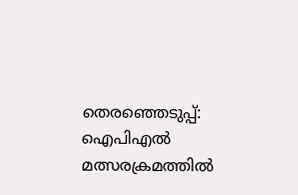തെരഞ്ഞെടുപ്പ്: ഐപിഎൽ മത്സരക്രമത്തിൽ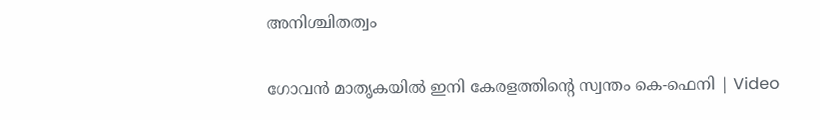അനിശ്ചിതത്വം

ഗോവൻ മാതൃകയിൽ ഇനി കേരളത്തിന്‍റെ സ്വന്തം കെ-ഫെനി | Video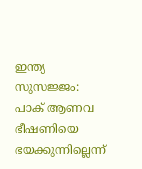ഇന്ത്യ സുസജ്ജം: പാക് ആണവ ഭീഷണിയെ ഭയക്കുന്നില്ലെന്ന്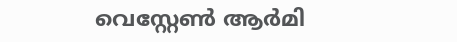വെസ്റ്റേൺ ആർമി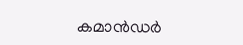കമാന്‍ഡർ